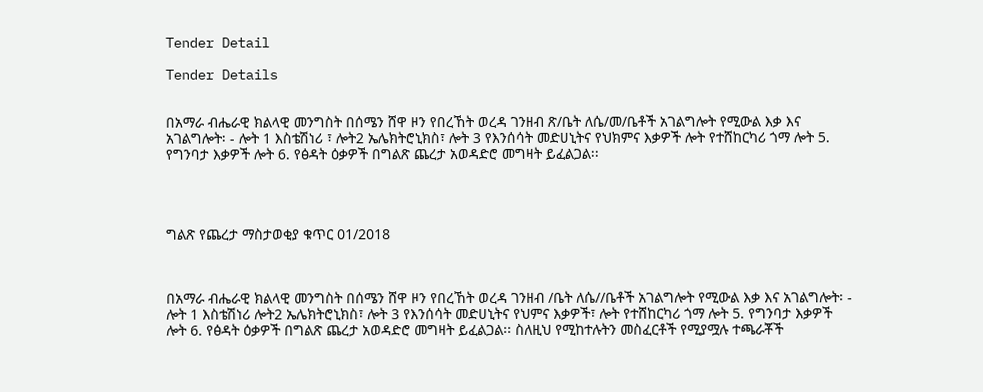Tender Detail

Tender Details


በአማራ ብሔራዊ ክልላዊ መንግስት በሰሜን ሸዋ ዞን የበረኸት ወረዳ ገንዘብ ጽ/ቤት ለሴ/መ/ቤቶች አገልግሎት የሚውል እቃ እና አገልግሎት፡ - ሎት 1 እስቴሽነሪ ፣ ሎት2 ኤሌክትሮኒክስ፣ ሎት 3 የእንሰሳት መድሀኒትና የህክምና እቃዎች ሎት የተሸከርካሪ ጎማ ሎት 5. የግንባታ እቃዎች ሎት 6. የፅዳት ዕቃዎች በግልጽ ጨረታ አወዳድሮ መግዛት ይፈልጋል፡፡




ግልጽ የጨረታ ማስታወቂያ ቁጥር 01/2018



በአማራ ብሔራዊ ክልላዊ መንግስት በሰሜን ሸዋ ዞን የበረኸት ወረዳ ገንዘብ /ቤት ለሴ//ቤቶች አገልግሎት የሚውል እቃ እና አገልግሎት፡ - ሎት 1 እስቴሽነሪ ሎት2 ኤሌክትሮኒክስ፣ ሎት 3 የእንሰሳት መድሀኒትና የህምና እቃዎች፣ ሎት የተሸከርካሪ ጎማ ሎት 5. የግንባታ እቃዎች ሎት 6. የፅዳት ዕቃዎች በግልጽ ጨረታ አወዳድሮ መግዛት ይፈልጋል፡፡ ስለዚህ የሚከተሉትን መስፈርቶች የሚያሟሉ ተጫራቾች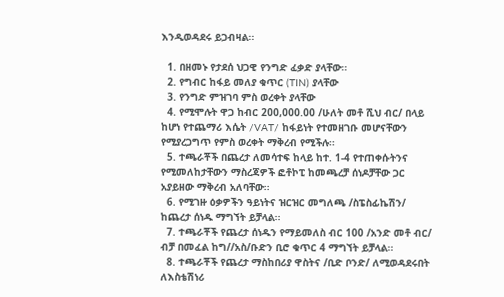እንዲወዳደሩ ይጋብዛል፡፡

  1. በዘመኑ የታደሰ ህጋዊ የንግድ ፈቃድ ያላቸው፡፡
  2. የግብር ከፋይ መለያ ቁጥር (TIN) ያላቸው
  3. የንግድ ምዝገባ ምስ ወረቀት ያላቸው
  4. የሚሞሉት ዋጋ ከብር 200,000.00 /ሁለት መቶ ሺህ ብር/ በላይ ከሆነ የተጨማሪ እሴት /VAT/ ከፋይነት የተመዘገቡ መሆናቸውን የሚያረጋግጥ የምስ ወረቀት ማቅረብ የሚችሉ፡፡
  5. ተጫራቾች በጨረታ ለመሳተፍ ከላይ ከተ. 1-4 የተጠቀሱትንና የሚመለከታቸውን ማስረጃዎች ፎቶኮፒ ከመጫረቻ ሰነዶቻቸው ጋር አያይዘው ማቅረብ አለባቸው፡፡
  6. የሚገዙ ዕቃዎችን ዓይነትና ዝርዝር መግለጫ /ስፔስፊኬሽን/ ከጨረታ ሰነዱ ማግኘት ይቻላል፡፡
  7. ተጫራቾች የጨረታ ሰነዱን የማይመለስ ብር 100 /አንድ መቶ ብር/ ብቻ በመፈል ከግ//አስ/ቡድን ቢሮ ቁጥር 4 ማግኘት ይቻላል፡፡
  8. ተጫራቾች የጨረታ ማስከበሪያ ዋስትና /ቢድ ቦንድ/ ለሚወዳደሩበት ለእስቴሽነሪ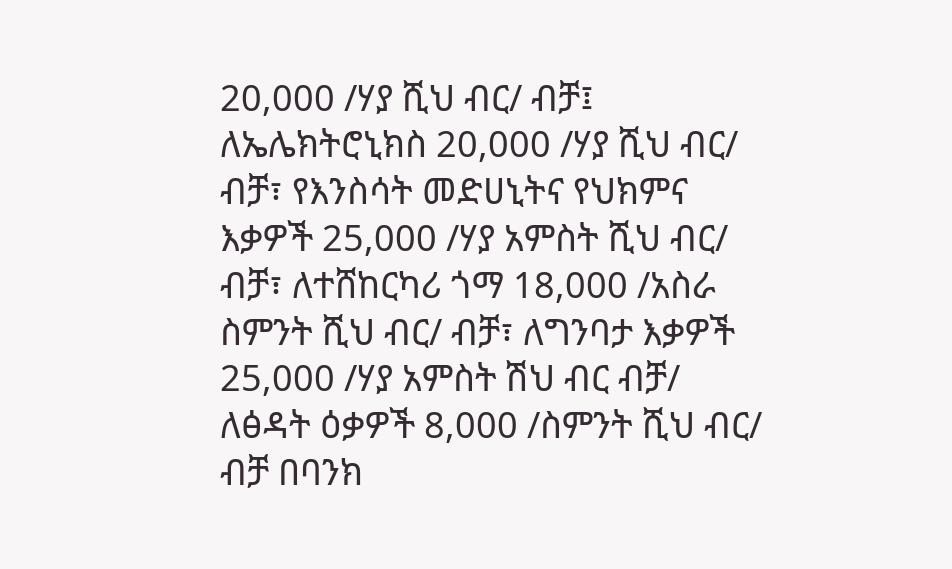20,000 /ሃያ ሺህ ብር/ ብቻ፤ ለኤሌክትሮኒክስ 20,000 /ሃያ ሺህ ብር/ ብቻ፣ የእንስሳት መድሀኒትና የህክምና እቃዎች 25,000 /ሃያ አምስት ሺህ ብር/ ብቻ፣ ለተሸከርካሪ ጎማ 18,000 /አስራ ስምንት ሺህ ብር/ ብቻ፣ ለግንባታ እቃዎች 25,000 /ሃያ አምስት ሽህ ብር ብቻ/ ለፅዳት ዕቃዎች 8,000 /ስምንት ሺህ ብር/ ብቻ በባንክ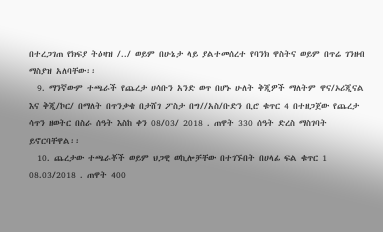በተረጋገጠ የክፍያ ትዕዛዝ /../ ወይም በሁኔታ ላይ ያልተመሰረተ የባንክ ዋስትና ወይም በጥሬ ገንዘብ ማስያዝ አለባቸው፡፡
  9. ማንኛውም ተጫራች የጨረታ ሀሳቡን አንድ ወጥ በሆኑ ሁለት ቅጂዎች ማለትም ዋና/ኦሪጂናል እና ቅጂ/ኮር/ በማለት በጥንቃቄ በታሸገ ፖስታ በግ//አስ/ቡድን ቢሮ ቁጥር 4 በተዘጋጀው የጨረታ ሳጥን ዘወትር በስራ ሰዓት እስከ ቀን 08/03/ 2018 . ጠዋት 330 ሰዓት ድረስ ማስገባት ይኖርባቸዋል፡፡
  10. ጨረታው ተጫራቾች ወይም ህጋዊ ወኪሎቻቸው በተገኙበት በሀላፊ ፍል ቁጥር 1 08.03/2018 . ጠዋት 400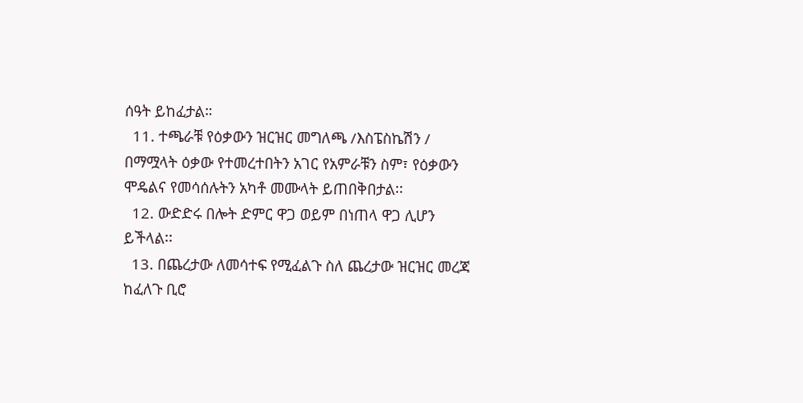ሰዓት ይከፈታል።
  11. ተጫራቹ የዕቃውን ዝርዝር መግለጫ /እስፔስኬሽን / በማሟላት ዕቃው የተመረተበትን አገር የአምራቹን ስም፣ የዕቃውን ሞዴልና የመሳሰሉትን አካቶ መሙላት ይጠበቅበታል፡፡
  12. ውድድሩ በሎት ድምር ዋጋ ወይም በነጠላ ዋጋ ሊሆን ይችላል፡፡
  13. በጨረታው ለመሳተፍ የሚፈልጉ ስለ ጨረታው ዝርዝር መረጃ ከፈለጉ ቢሮ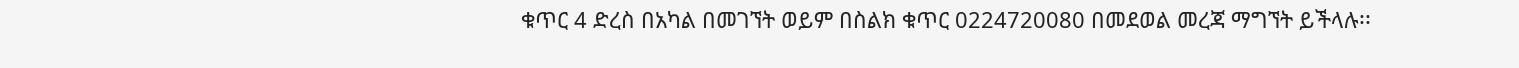ቁጥር 4 ድረስ በአካል በመገኘት ወይም በስልክ ቁጥር 0224720080 በመደወል መረጃ ማግኘት ይችላሉ፡፡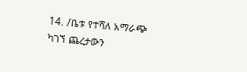14. /ቤቱ የተሻለ አማራጭ ካገኘ ጨረታውን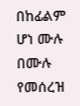በከፊልም ሆነ ሙሉ በሙሉ የመሰረዝ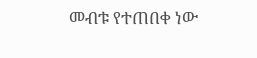መብቱ የተጠበቀ ነው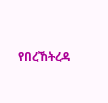የበረኸትረዳ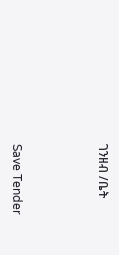ገንዘብ /ቤት



Save Tender